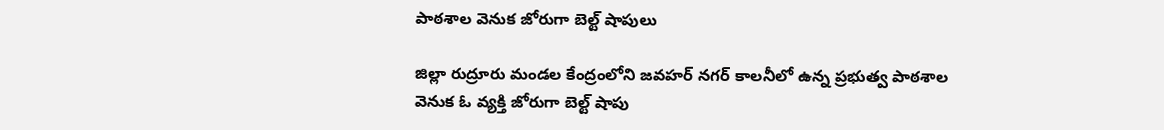పాఠశాల వెనుక జోరుగా బెల్ట్ షాపులు

జిల్లా రుద్రూరు మండల కేంద్రంలోని జవహర్ నగర్ కాలనీలో ఉన్న ప్రభుత్వ పాఠశాల వెనుక ఓ వ్యక్తి జోరుగా బెల్ట్ షాపు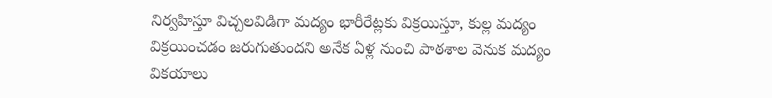నిర్వహిస్తూ విచ్చలవిడిగా మద్యం భారీరేట్లకు విక్రయిస్తూ, కుల్ల మద్యం విక్రయించడం జరుగుతుందని అనేక ఏళ్ల నుంచి పాఠశాల వెనుక మద్యం వికయాలు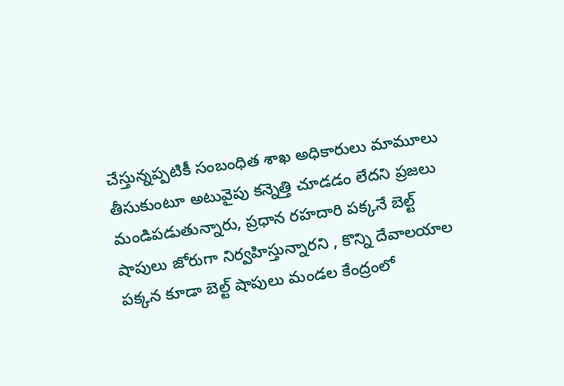చేస్తున్నప్పటికీ సంబంధిత శాఖ అధికారులు మామూలు తీసుకుంటూ అటువైపు కన్నెత్తి చూడడం లేదని ప్రజలు మండిపడుతున్నారు, ప్రధాన రహదారి పక్కనే బెల్ట్ షాపులు జోరుగా నిర్వహిస్తున్నారని , కొన్ని దేవాలయాల పక్కన కూడా బెల్ట్ షాపులు మండల కేంద్రంలో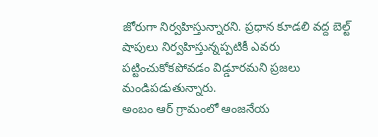జోరుగా నిర్వహిస్తున్నారని. ప్రధాన కూడలి వద్ద బెల్ట్ షాపులు నిర్వహిస్తున్నప్పటికీ ఎవరు పట్టించుకోకపోవడం విడ్డూరమని ప్రజలు మండిపడుతున్నారు.
అంబం ఆర్ గ్రామంలో ఆంజనేయ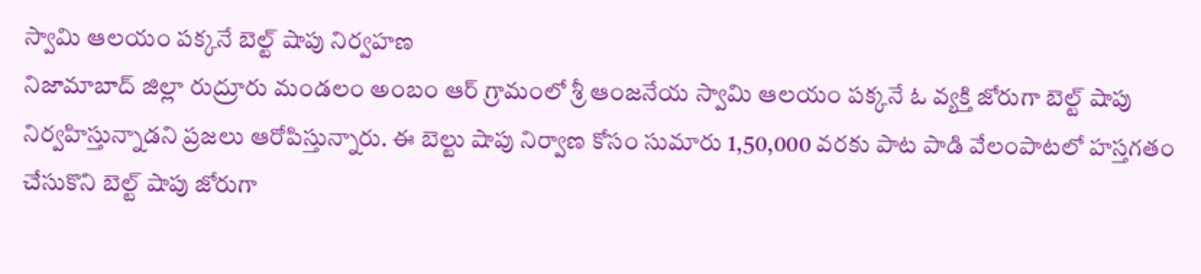స్వామి ఆలయం పక్కనే బెల్ట్ షాపు నిర్వహణ
నిజామాబాద్ జిల్లా రుద్రూరు మండలం అంబం ఆర్ గ్రామంలో శ్రీ ఆంజనేయ స్వామి ఆలయం పక్కనే ఓ వ్యక్తి జోరుగా బెల్ట్ షాపు నిర్వహిస్తున్నాడని ప్రజలు ఆరోపిస్తున్నారు. ఈ బెల్టు షాపు నిర్వాణ కోసం సుమారు 1,50,000 వరకు పాట పాడి వేలంపాటలో హస్తగతం చేసుకొని బెల్ట్ షాపు జోరుగా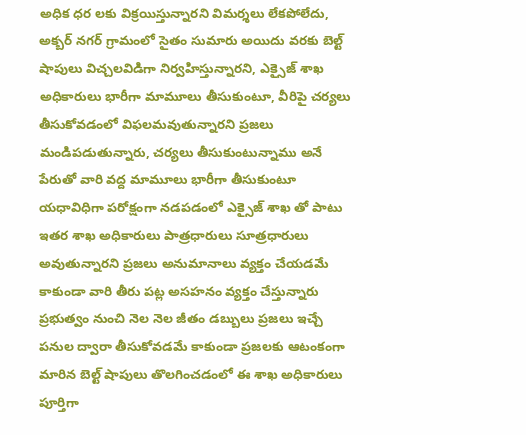అధిక ధర లకు విక్రయిస్తున్నారని విమర్శలు లేకపోలేదు, అక్బర్ నగర్ గ్రామంలో సైతం సుమారు అయిదు వరకు బెల్ట్ షాపులు విచ్చలవిడిగా నిర్వహిస్తున్నారని, ఎక్సైజ్ శాఖ అధికారులు భారీగా మామూలు తీసుకుంటూ, వీరిపై చర్యలు తీసుకోవడంలో విఫలమవుతున్నారని ప్రజలు మండిపడుతున్నారు, చర్యలు తీసుకుంటున్నాము అనే పేరుతో వారి వద్ద మామూలు భారీగా తీసుకుంటూ యధావిధిగా పరోక్షంగా నడపడంలో ఎక్సైజ్ శాఖ తో పాటు ఇతర శాఖ అధికారులు పాత్రధారులు సూత్రధారులు అవుతున్నారని ప్రజలు అనుమానాలు వ్యక్తం చేయడమే కాకుండా వారి తీరు పట్ల అసహనం వ్యక్తం చేస్తున్నారు ప్రభుత్వం నుంచి నెల నెల జీతం డబ్బులు ప్రజలు ఇచ్చే పనుల ద్వారా తీసుకోవడమే కాకుండా ప్రజలకు ఆటంకంగా మారిన బెల్ట్ షాపులు తొలగించడంలో ఈ శాఖ అధికారులు పూర్తిగా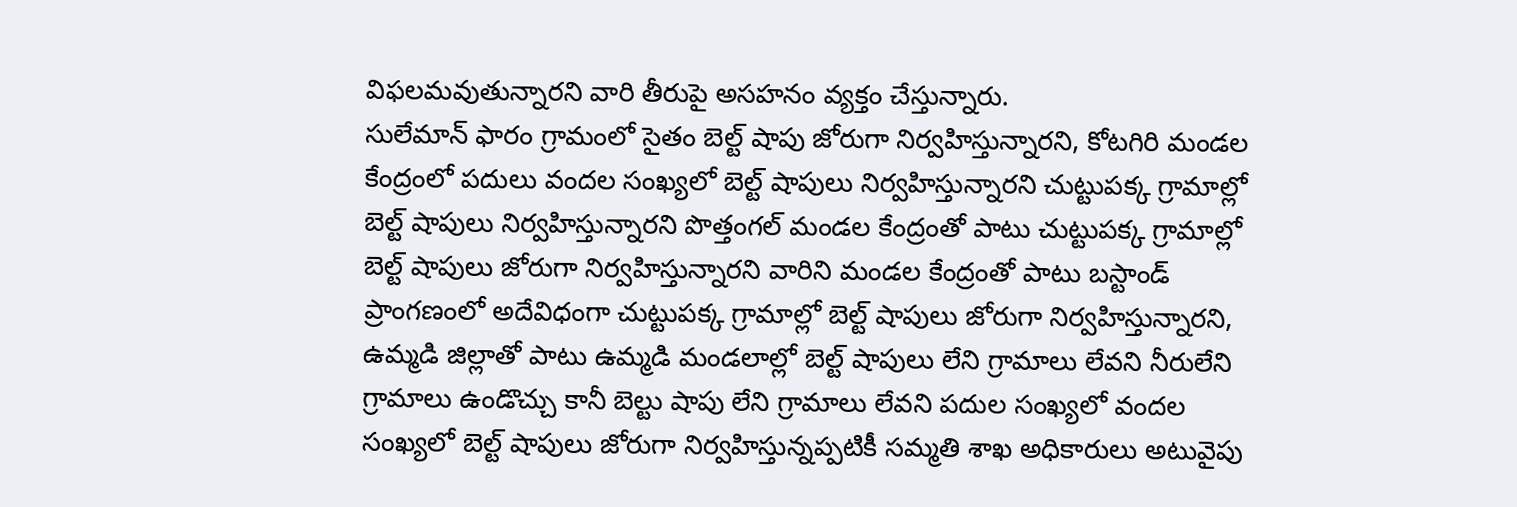విఫలమవుతున్నారని వారి తీరుపై అసహనం వ్యక్తం చేస్తున్నారు.
సులేమాన్ ఫారం గ్రామంలో సైతం బెల్ట్ షాపు జోరుగా నిర్వహిస్తున్నారని, కోటగిరి మండల కేంద్రంలో పదులు వందల సంఖ్యలో బెల్ట్ షాపులు నిర్వహిస్తున్నారని చుట్టుపక్క గ్రామాల్లో బెల్ట్ షాపులు నిర్వహిస్తున్నారని పొత్తంగల్ మండల కేంద్రంతో పాటు చుట్టుపక్క గ్రామాల్లో బెల్ట్ షాపులు జోరుగా నిర్వహిస్తున్నారని వారిని మండల కేంద్రంతో పాటు బస్టాండ్ ప్రాంగణంలో అదేవిధంగా చుట్టుపక్క గ్రామాల్లో బెల్ట్ షాపులు జోరుగా నిర్వహిస్తున్నారని, ఉమ్మడి జిల్లాతో పాటు ఉమ్మడి మండలాల్లో బెల్ట్ షాపులు లేని గ్రామాలు లేవని నీరులేని గ్రామాలు ఉండొచ్చు కానీ బెల్టు షాపు లేని గ్రామాలు లేవని పదుల సంఖ్యలో వందల సంఖ్యలో బెల్ట్ షాపులు జోరుగా నిర్వహిస్తున్నప్పటికీ సమ్మతి శాఖ అధికారులు అటువైపు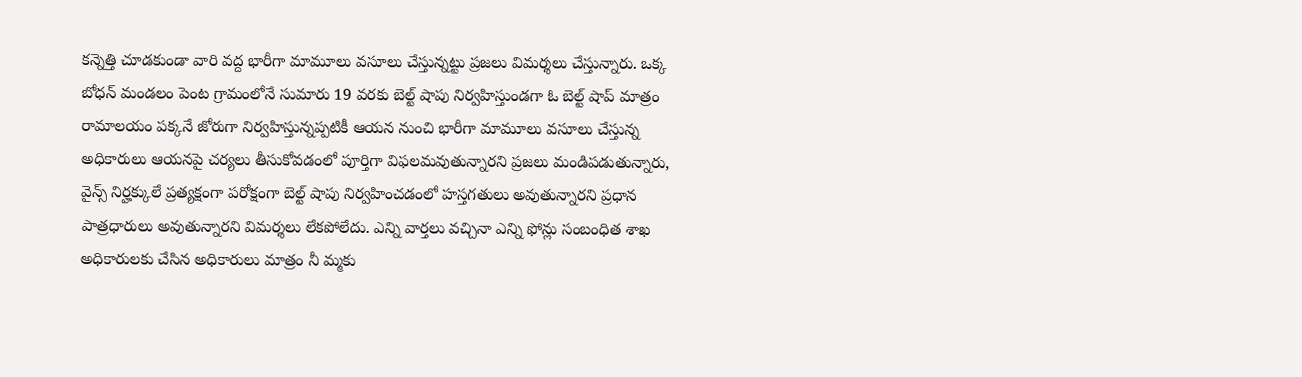కన్నెత్తి చూడకుండా వారి వద్ద భారీగా మామూలు వసూలు చేస్తున్నట్టు ప్రజలు విమర్శలు చేస్తున్నారు. ఒక్క బోధన్ మండలం పెంట గ్రామంలోనే సుమారు 19 వరకు బెల్ట్ షాపు నిర్వహిస్తుండగా ఓ బెల్ట్ షాప్ మాత్రం రామాలయం పక్కనే జోరుగా నిర్వహిస్తున్నప్పటికీ ఆయన నుంచి భారీగా మామూలు వసూలు చేస్తున్న అధికారులు ఆయనపై చర్యలు తీసుకోవడంలో పూర్తిగా విఫలమవుతున్నారని ప్రజలు మండిపడుతున్నారు, వైన్స్ నిర్హక్కులే ప్రత్యక్షంగా పరోక్షంగా బెల్ట్ షాపు నిర్వహించడంలో హస్తగతులు అవుతున్నారని ప్రధాన పాత్రధారులు అవుతున్నారని విమర్శలు లేకపోలేదు. ఎన్ని వార్తలు వచ్చినా ఎన్ని ఫోన్లు సంబంధిత శాఖ అధికారులకు చేసిన అధికారులు మాత్రం నీ మ్మకు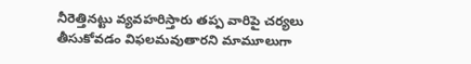నీరెత్తినట్టు వ్యవహరిస్తారు తప్ప వారిపై చర్యలు తీసుకోవడం విఫలమవుతారని మామూలుగా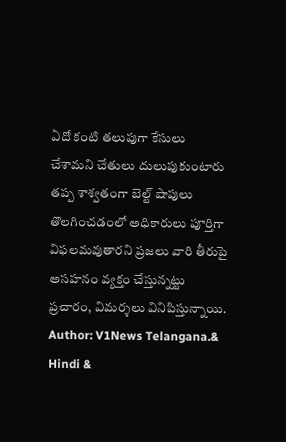ఏదో కంటి తలుపుగా కేసులు చేశామని చేతులు దులుపుకుంటారు తప్ప శాశ్వతంగా బెల్ట్ షాపులు తొలగించడంలో అధికారులు పూర్తిగా విఫలమవుతారని ప్రజలు వారి తీరుపై అసహనం వ్యక్తం చేస్తున్నట్టు ప్రచారం, విమర్శలు వినిపిస్తున్నాయి.
Author: V1News Telangana.& Hindi &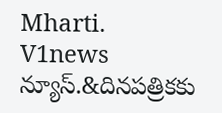Mharti.
V1news న్యూస్.&దినపత్రికకు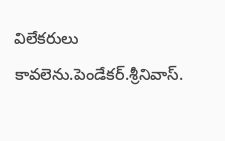విలేకరులు కావలెను.పెండేకర్.శ్రీనివాస్.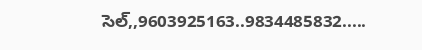సెల్,,9603925163..9834485832.....